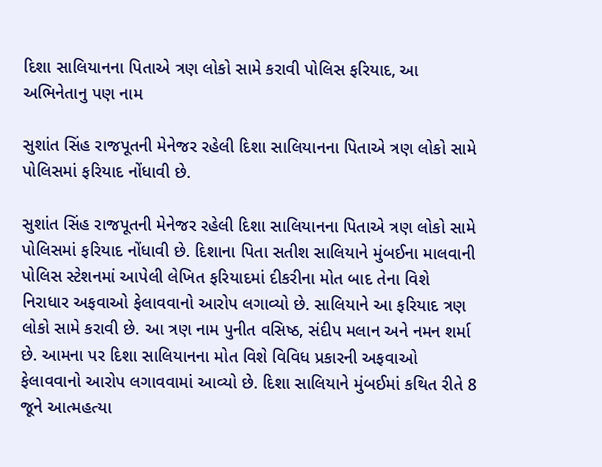દિશા સાલિયાનના પિતાએ ત્રણ લોકો સામે કરાવી પોલિસ ફરિયાદ, આ અભિનેતાનુ પણ નામ

સુશાંત સિંહ રાજપૂતની મેનેજર રહેલી દિશા સાલિયાનના પિતાએ ત્રણ લોકો સામે પોલિસમાં ફરિયાદ નોંધાવી છે.

સુશાંત સિંહ રાજપૂતની મેનેજર રહેલી દિશા સાલિયાનના પિતાએ ત્રણ લોકો સામે પોલિસમાં ફરિયાદ નોંધાવી છે. દિશાના પિતા સતીશ સાલિયાને મુંબઈના માલવાની પોલિસ સ્ટેશનમાં આપેલી લેખિત ફરિયાદમાં દીકરીના મોત બાદ તેના વિશે નિરાધાર અફવાઓ ફેલાવવાનો આરોપ લગાવ્યો છે. સાલિયાને આ ફરિયાદ ત્રણ લોકો સામે કરાવી છે. આ ત્રણ નામ પુનીત વસિષ્ઠ, સંદીપ મલાન અને નમન શર્મા છે. આમના પર દિશા સાલિયાનના મોત વિશે વિવિધ પ્રકારની અફવાઓ ફેલાવવાનો આરોપ લગાવવામાં આવ્યો છે. દિશા સાલિયાને મુંબઈમાં કથિત રીતે 8 જૂને આત્મહત્યા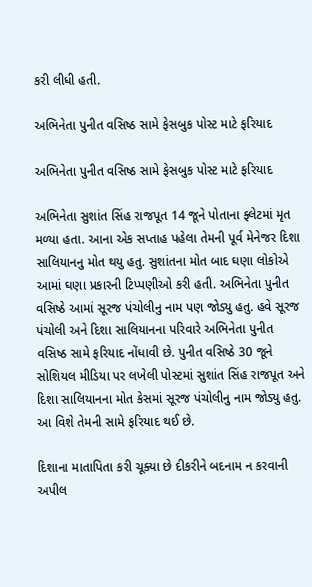કરી લીધી હતી.

અભિનેતા પુનીત વસિષ્ઠ સામે ફેસબુક પોસ્ટ માટે ફરિયાદ

અભિનેતા પુનીત વસિષ્ઠ સામે ફેસબુક પોસ્ટ માટે ફરિયાદ

અભિનેતા સુશાંત સિંહ રાજપૂત 14 જૂને પોતાના ફ્લેટમાં મૃત મળ્યા હતા. આના એક સપ્તાહ પહેલા તેમની પૂર્વ મેનેજર દિશા સાલિયાનનુ મોત થયુ હતુ. સુશાંતના મોત બાદ ઘણા લોકોએ આમાં ઘણા પ્રકારની ટિપ્પણીઓ કરી હતી. અભિનેતા પુનીત વસિષ્ઠે આમાં સૂરજ પંચોલીનુ નામ પણ જોડ્યુ હતુ. હવે સૂરજ પંચોલી અને દિશા સાલિયાનના પરિવારે અભિનેતા પુનીત વસિષ્ઠ સામે ફરિયાદ નોંધાવી છે. પુનીત વસિષ્ઠે 30 જૂને સોશિયલ મીડિયા પર લખેલી પોસ્ટમાં સુશાંત સિંહ રાજપૂત અને દિશા સાલિયાનના મોત કેસમાં સૂરજ પંચોલીનુ નામ જોડ્યુ હતુ. આ વિશે તેમની સામે ફરિયાદ થઈ છે.

દિશાના માતાપિતા કરી ચૂક્યા છે દીકરીને બદનામ ન કરવાની અપીલ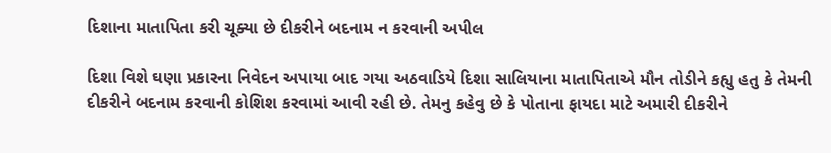દિશાના માતાપિતા કરી ચૂક્યા છે દીકરીને બદનામ ન કરવાની અપીલ

દિશા વિશે ઘણા પ્રકારના નિવેદન અપાયા બાદ ગયા અઠવાડિયે દિશા સાલિયાના માતાપિતાએ મૌન તોડીને કહ્યુ હતુ કે તેમની દીકરીને બદનામ કરવાની કોશિશ કરવામાં આવી રહી છે. તેમનુ કહેવુ છે કે પોતાના ફાયદા માટે અમારી દીકરીને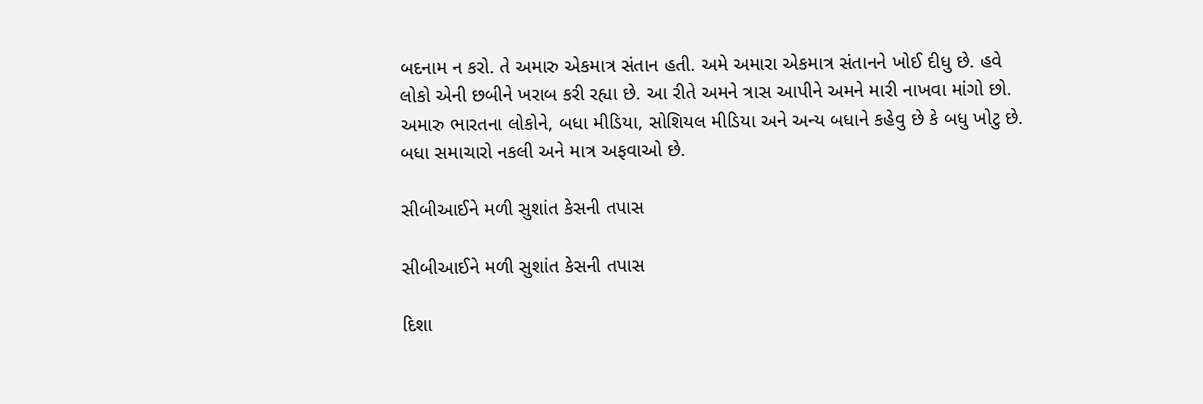બદનામ ન કરો. તે અમારુ એકમાત્ર સંતાન હતી. અમે અમારા એકમાત્ર સંતાનને ખોઈ દીધુ છે. હવે લોકો એની છબીને ખરાબ કરી રહ્યા છે. આ રીતે અમને ત્રાસ આપીને અમને મારી નાખવા માંગો છો. અમારુ ભારતના લોકોને, બધા મીડિયા, સોશિયલ મીડિયા અને અન્ય બધાને કહેવુ છે કે બધુ ખોટુ છે. બધા સમાચારો નકલી અને માત્ર અફવાઓ છે.

સીબીઆઈને મળી સુશાંત કેસની તપાસ

સીબીઆઈને મળી સુશાંત કેસની તપાસ

દિશા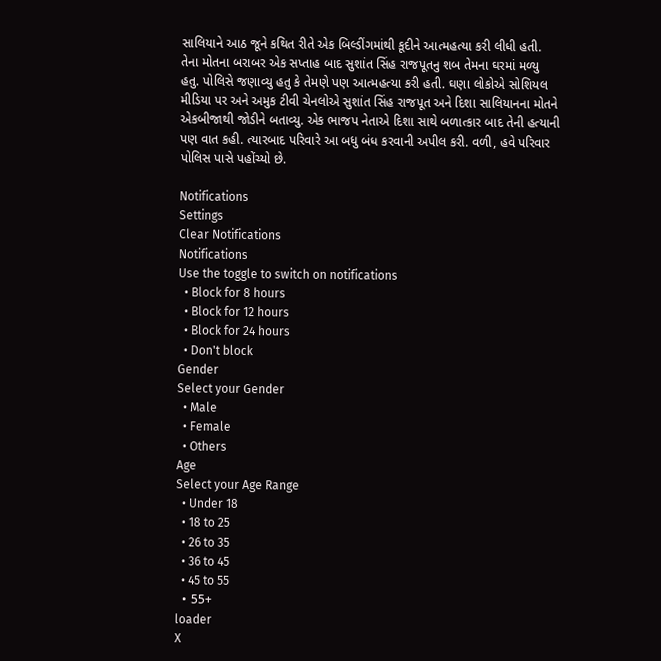સાલિયાને આઠ જૂને કથિત રીતે એક બિલ્ડીંગમાંથી કૂદીને આત્મહત્યા કરી લીધી હતી. તેના મોતના બરાબર એક સપ્તાહ બાદ સુશાંત સિંહ રાજપૂતનુ શબ તેમના ઘરમાં મળ્યુ હતુ. પોલિસે જણાવ્યુ હતુ કે તેમણે પણ આત્મહત્યા કરી હતી. ઘણા લોકોએ સોશિયલ મીડિયા પર અને અમુક ટીવી ચેનલોએ સુશાંત સિંહ રાજપૂત અને દિશા સાલિયાનના મોતને એકબીજાથી જોડીને બતાવ્યુ. એક ભાજપ નેતાએ દિશા સાથે બળાત્કાર બાદ તેની હત્યાની પણ વાત કહી. ત્યારબાદ પરિવારે આ બધુ બંધ કરવાની અપીલ કરી. વળી, હવે પરિવાર પોલિસ પાસે પહોંચ્યો છે.

Notifications
Settings
Clear Notifications
Notifications
Use the toggle to switch on notifications
  • Block for 8 hours
  • Block for 12 hours
  • Block for 24 hours
  • Don't block
Gender
Select your Gender
  • Male
  • Female
  • Others
Age
Select your Age Range
  • Under 18
  • 18 to 25
  • 26 to 35
  • 36 to 45
  • 45 to 55
  • 55+
loader
X